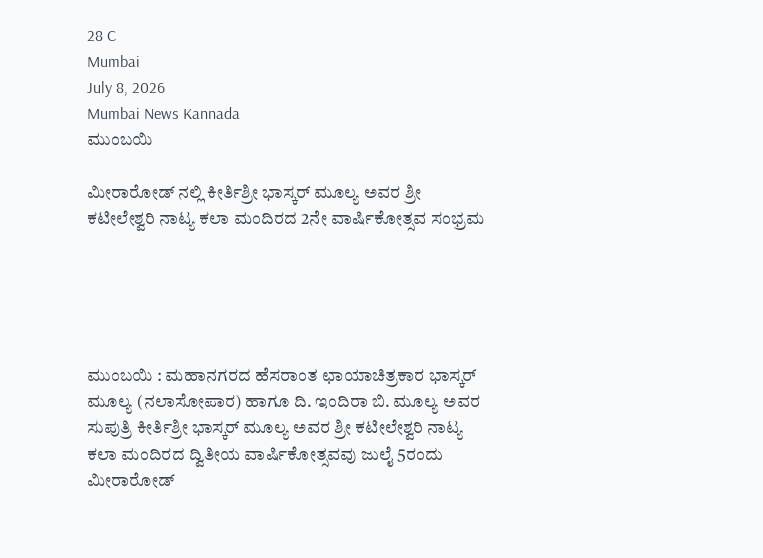28 C
Mumbai
July 8, 2026
Mumbai News Kannada
ಮುಂಬಯಿ

ಮೀರಾರೋಡ್ ನಲ್ಲಿ ಕೀರ್ತಿಶ್ರೀ ಭಾಸ್ಕರ್ ಮೂಲ್ಯ ಅವರ ಶ್ರೀ ಕಟೀಲೇಶ್ವರಿ ನಾಟ್ಯ ಕಲಾ ಮಂದಿರದ 2ನೇ ವಾರ್ಷಿಕೋತ್ಸವ ಸಂಭ್ರಮ





ಮುಂಬಯಿ : ಮಹಾನಗರದ ಹೆಸರಾಂತ ಛಾಯಾಚಿತ್ರಕಾರ ಭಾಸ್ಕರ್ ಮೂಲ್ಯ (ನಲಾಸೋಪಾರ) ಹಾಗೂ ದಿ. ಇಂದಿರಾ ಬಿ. ಮೂಲ್ಯ ಅವರ ಸುಪುತ್ರಿ ಕೀರ್ತಿಶ್ರೀ ಭಾಸ್ಕರ್ ಮೂಲ್ಯ ಅವರ ಶ್ರೀ ಕಟೀಲೇಶ್ವರಿ ನಾಟ್ಯ ಕಲಾ ಮಂದಿರದ ದ್ವಿತೀಯ ವಾರ್ಷಿಕೋತ್ಸವವು ಜುಲೈ 5ರಂದು ಮೀರಾರೋಡ್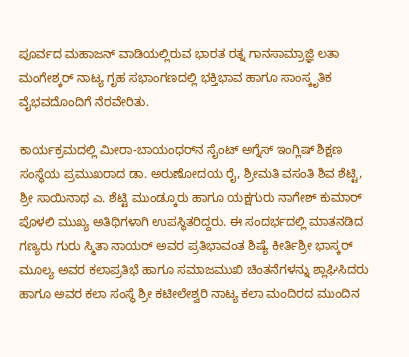ಪೂರ್ವದ ಮಹಾಜನ್ ವಾಡಿಯಲ್ಲಿರುವ ಭಾರತ ರತ್ನ ಗಾನಸಾಮ್ರಾಜ್ಞಿ ಲತಾ ಮಂಗೇಶ್ಕರ್ ನಾಟ್ಯ ಗೃಹ ಸಭಾಂಗಣದಲ್ಲಿ ಭಕ್ತಿಭಾವ ಹಾಗೂ ಸಾಂಸ್ಕೃತಿಕ ವೈಭವದೊಂದಿಗೆ ನೆರವೇರಿತು.

ಕಾರ್ಯಕ್ರಮದಲ್ಲಿ ಮೀರಾ-ಬಾಯಂಧರ್‌ನ ಸೈಂಟ್ ಅಗ್ನೆಸ್ ಇಂಗ್ಲಿಷ್ ಶಿಕ್ಷಣ ಸಂಸ್ಥೆಯ ಪ್ರಮುಖರಾದ ಡಾ. ಅರುಣೋದಯ ರೈ, ಶ್ರೀಮತಿ ವಸಂತಿ ಶಿವ ಶೆಟ್ಟಿ, ಶ್ರೀ ಸಾಯಿನಾಥ ಎ. ಶೆಟ್ಟಿ ಮುಂಡ್ಕೂರು ಹಾಗೂ ಯಕ್ಷಗುರು ನಾಗೇಶ್ ಕುಮಾರ್ ಪೊಳಲಿ ಮುಖ್ಯ ಅತಿಥಿಗಳಾಗಿ ಉಪಸ್ಥಿತರಿದ್ದರು. ಈ ಸಂದರ್ಭದಲ್ಲಿ ಮಾತನಡಿದ ಗಣ್ಯರು ಗುರು ಸ್ಮಿತಾ ನಾಯರ್ ಅವರ ಪ್ರತಿಭಾವಂತ ಶಿಷ್ಯೆ ಕೀರ್ತಿಶ್ರೀ ಭಾಸ್ಕರ್ ಮೂಲ್ಯ ಅವರ ಕಲಾಪ್ರತಿಭೆ ಹಾಗೂ ಸಮಾಜಮುಖಿ ಚಿಂತನೆಗಳನ್ನು ಶ್ಲಾಘಿಸಿದರು ಹಾಗೂ ಅವರ ಕಲಾ ಸಂಸ್ಥೆ ಶ್ರೀ ಕಟೀಲೇಶ್ವರಿ ನಾಟ್ಯ ಕಲಾ ಮಂದಿರದ ಮುಂದಿನ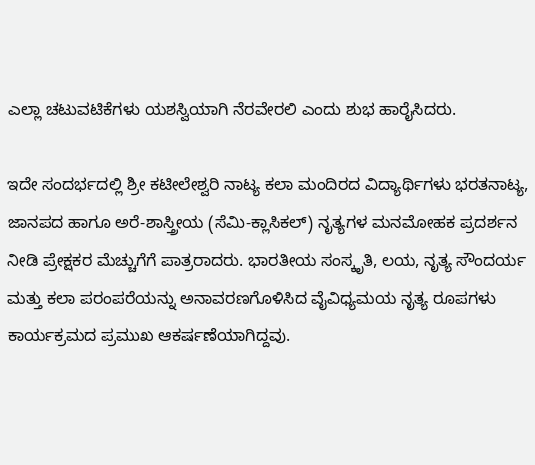ಎಲ್ಲಾ ಚಟುವಟಿಕೆಗಳು ಯಶಸ್ವಿಯಾಗಿ ನೆರವೇರಲಿ ಎಂದು ಶುಭ ಹಾರೈಸಿದರು.

ಇದೇ ಸಂದರ್ಭದಲ್ಲಿ ಶ್ರೀ ಕಟೀಲೇಶ್ವರಿ ನಾಟ್ಯ ಕಲಾ ಮಂದಿರದ ವಿದ್ಯಾರ್ಥಿಗಳು ಭರತನಾಟ್ಯ, ಜಾನಪದ ಹಾಗೂ ಅರೆ-ಶಾಸ್ತ್ರೀಯ (ಸೆಮಿ-ಕ್ಲಾಸಿಕಲ್) ನೃತ್ಯಗಳ ಮನಮೋಹಕ ಪ್ರದರ್ಶನ ನೀಡಿ ಪ್ರೇಕ್ಷಕರ ಮೆಚ್ಚುಗೆಗೆ ಪಾತ್ರರಾದರು. ಭಾರತೀಯ ಸಂಸ್ಕೃತಿ, ಲಯ, ನೃತ್ಯ ಸೌಂದರ್ಯ ಮತ್ತು ಕಲಾ ಪರಂಪರೆಯನ್ನು ಅನಾವರಣಗೊಳಿಸಿದ ವೈವಿಧ್ಯಮಯ ನೃತ್ಯ ರೂಪಗಳು ಕಾರ್ಯಕ್ರಮದ ಪ್ರಮುಖ ಆಕರ್ಷಣೆಯಾಗಿದ್ದವು.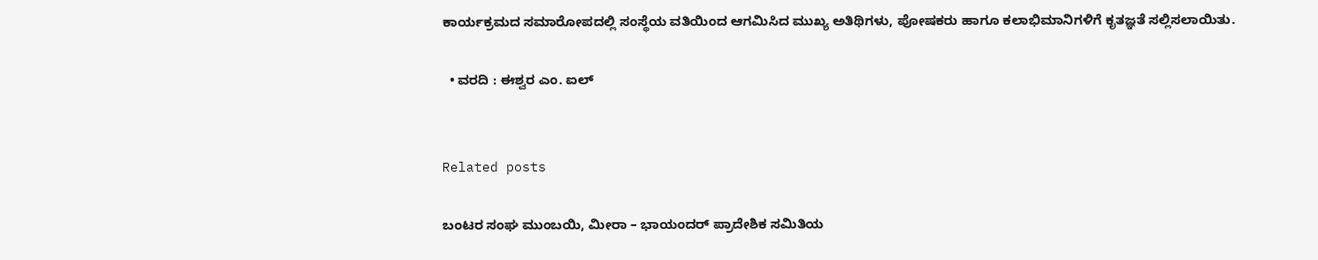ಕಾರ್ಯಕ್ರಮದ ಸಮಾರೋಪದಲ್ಲಿ ಸಂಸ್ಥೆಯ ವತಿಯಿಂದ ಆಗಮಿಸಿದ ಮುಖ್ಯ ಅತಿಥಿಗಳು, ಪೋಷಕರು ಹಾಗೂ ಕಲಾಭಿಮಾನಿಗಳಿಗೆ ಕೃತಜ್ಞತೆ ಸಲ್ಲಿಸಲಾಯಿತು.

  • ವರದಿ : ಈಶ್ವರ ಎಂ. ಐಲ್


Related posts

ಬಂಟರ ಸಂಘ ಮುಂಬಯಿ, ಮೀರಾ – ಭಾಯಂದರ್ ಪ್ರಾದೇಶಿಕ ಸಮಿತಿಯ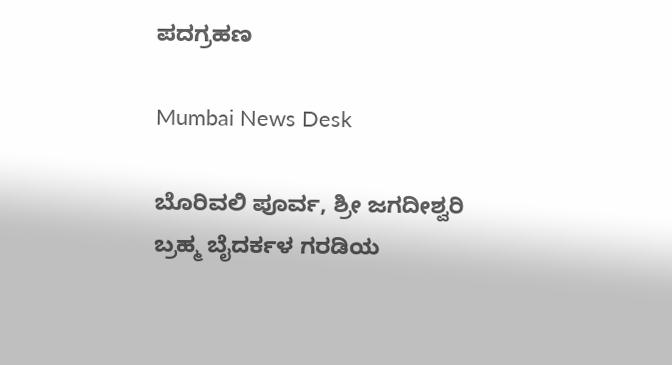ಪದಗ್ರಹಣ

Mumbai News Desk

ಬೊರಿವಲಿ ಪೂರ್ವ, ಶ್ರೀ ಜಗದೀಶ್ವರಿ ಬ್ರಹ್ಮ ಬೈದರ್ಕಳ ಗರಡಿಯ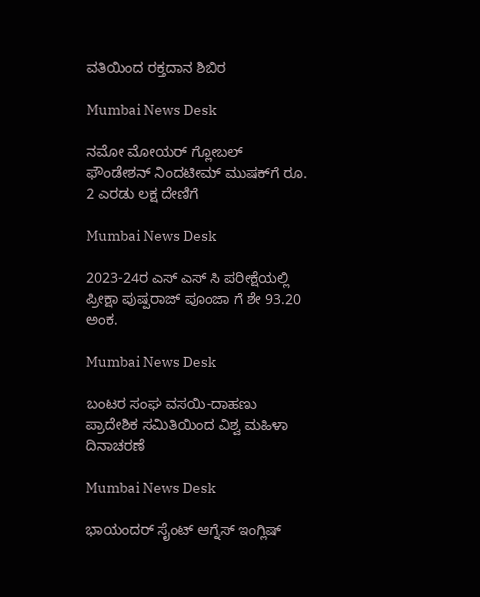ವತಿಯಿಂದ ರಕ್ತದಾನ ಶಿಬಿರ

Mumbai News Desk

ನಮೋ ಮೋಯರ್ ಗ್ಲೋಬಲ್ ಫೌಂಡೇಶನ್‌ ನಿಂದಟೀಮ್ ಮುಷಕ್‌ಗೆ ರೂ. 2 ಎರಡು ಲಕ್ಷ ದೇಣಿಗೆ

Mumbai News Desk

2023-24ರ ಎಸ್ ಎಸ್ ಸಿ ಪರೀಕ್ಷೆಯಲ್ಲಿ ಪ್ರೀಕ್ಷಾ ಪುಷ್ಪರಾಜ್ ಪೂಂಜಾ ಗೆ ಶೇ 93.20 ಅಂಕ.

Mumbai News Desk

ಬಂಟರ ಸಂಘ ವಸಯಿ-ದಾಹಣು ಪ್ರಾದೇಶಿಕ ಸಮಿತಿಯಿಂದ ವಿಶ್ವ ಮಹಿಳಾ ದಿನಾಚರಣೆ

Mumbai News Desk

ಭಾಯಂದರ್ ಸೈಂಟ್ ಆಗ್ನೆಸ್ ಇಂಗ್ಲಿಷ್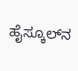ಹೈಸ್ಕೂಲ್‌ನ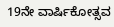19ನೇ ವಾರ್ಷಿಕೋತ್ಸವ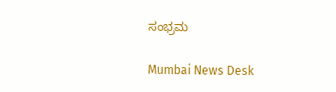ಸಂಭ್ರಮ

Mumbai News Desk